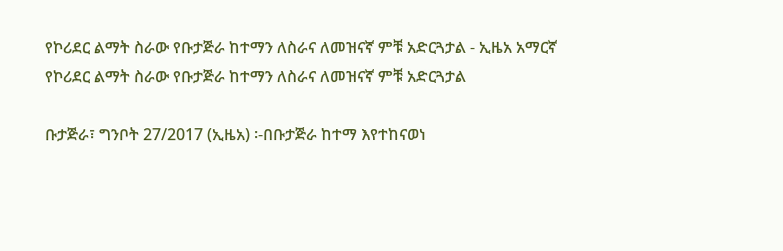የኮሪደር ልማት ስራው የቡታጅራ ከተማን ለስራና ለመዝናኛ ምቹ አድርጓታል - ኢዜአ አማርኛ
የኮሪደር ልማት ስራው የቡታጅራ ከተማን ለስራና ለመዝናኛ ምቹ አድርጓታል

ቡታጅራ፣ ግንቦት 27/2017 (ኢዜአ) ፡-በቡታጅራ ከተማ እየተከናወነ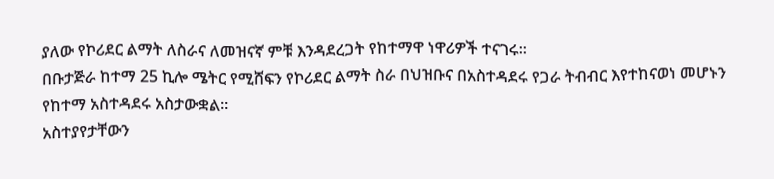ያለው የኮሪደር ልማት ለስራና ለመዝናኛ ምቹ እንዳደረጋት የከተማዋ ነዋሪዎች ተናገሩ።
በቡታጅራ ከተማ 25 ኪሎ ሜትር የሚሸፍን የኮሪደር ልማት ስራ በህዝቡና በአስተዳደሩ የጋራ ትብብር እየተከናወነ መሆኑን የከተማ አስተዳደሩ አስታውቋል።
አስተያየታቸውን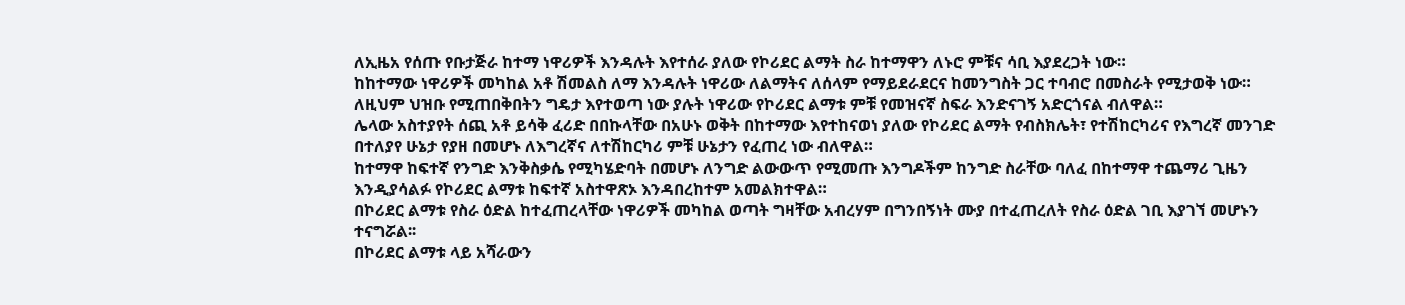ለኢዜአ የሰጡ የቡታጅራ ከተማ ነዋሪዎች እንዳሉት እየተሰራ ያለው የኮሪደር ልማት ስራ ከተማዋን ለኑሮ ምቹና ሳቢ እያደረጋት ነው።
ከከተማው ነዋሪዎች መካከል አቶ ሽመልስ ለማ እንዳሉት ነዋሪው ለልማትና ለሰላም የማይደራደርና ከመንግስት ጋር ተባብሮ በመስራት የሚታወቅ ነው።
ለዚህም ህዝቡ የሚጠበቅበትን ግዴታ እየተወጣ ነው ያሉት ነዋሪው የኮሪደር ልማቱ ምቹ የመዝናኛ ስፍራ እንድናገኝ አድርጎናል ብለዋል።
ሌላው አስተያየት ሰጪ አቶ ይሳቅ ፈሪድ በበኩላቸው በአሁኑ ወቅት በከተማው እየተከናወነ ያለው የኮሪደር ልማት የብስክሌት፣ የተሽከርካሪና የእግረኛ መንገድ በተለያየ ሁኔታ የያዘ በመሆኑ ለእግረኛና ለተሽከርካሪ ምቹ ሁኔታን የፈጠረ ነው ብለዋል።
ከተማዋ ከፍተኛ የንግድ እንቅስቃሴ የሚካሄድባት በመሆኑ ለንግድ ልውውጥ የሚመጡ እንግዶችም ከንግድ ስራቸው ባለፈ በከተማዋ ተጨማሪ ጊዜን እንዲያሳልፉ የኮሪደር ልማቱ ከፍተኛ አስተዋጽኦ እንዳበረከተም አመልክተዋል።
በኮሪደር ልማቱ የስራ ዕድል ከተፈጠረላቸው ነዋሪዎች መካከል ወጣት ግዛቸው አብረሃም በግንበኝነት ሙያ በተፈጠረለት የስራ ዕድል ገቢ እያገኘ መሆኑን ተናግሯል፡፡
በኮሪደር ልማቱ ላይ አሻራውን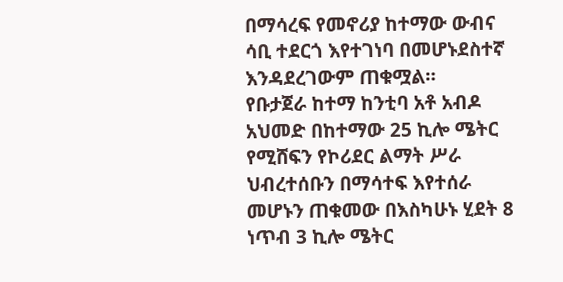በማሳረፍ የመኖሪያ ከተማው ውብና ሳቢ ተደርጎ እየተገነባ በመሆኑደስተኛ እንዳደረገውም ጠቁሟል።
የቡታጀራ ከተማ ከንቲባ አቶ አብዶ አህመድ በከተማው 25 ኪሎ ሜትር የሚሸፍን የኮሪደር ልማት ሥራ ህብረተሰቡን በማሳተፍ እየተሰራ መሆኑን ጠቁመው በእስካሁኑ ሂደት 8 ነጥብ 3 ኪሎ ሜትር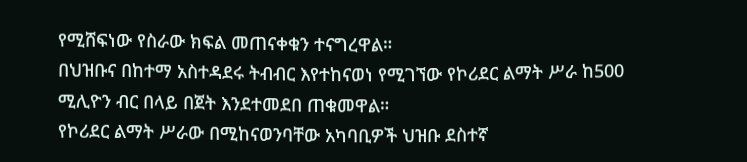የሚሸፍነው የስራው ክፍል መጠናቀቁን ተናግረዋል።
በህዝቡና በከተማ አስተዳደሩ ትብብር እየተከናወነ የሚገኘው የኮሪደር ልማት ሥራ ከ500 ሚሊዮን ብር በላይ በጀት እንደተመደበ ጠቁመዋል።
የኮሪደር ልማት ሥራው በሚከናወንባቸው አካባቢዎች ህዝቡ ደስተኛ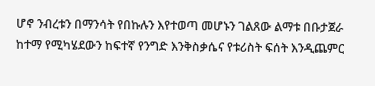ሆኖ ንብረቱን በማንሳት የበኩሉን እየተወጣ መሆኑን ገልጸው ልማቱ በቡታጀራ ከተማ የሚካሄደውን ከፍተኛ የንግድ እንቅስቃሴና የቱሪስት ፍሰት እንዲጨምር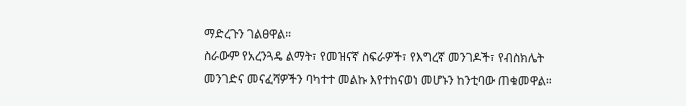ማድረጉን ገልፀዋል።
ስራውም የአረንጓዴ ልማት፣ የመዝናኛ ስፍራዎች፣ የእግረኛ መንገዶች፣ የብስክሌት መንገድና መናፈሻዎችን ባካተተ መልኩ እየተከናወነ መሆኑን ከንቲባው ጠቁመዋል።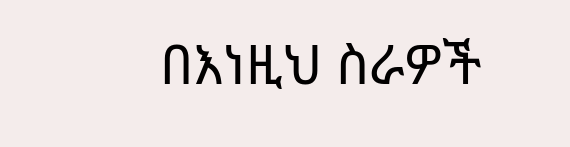በእነዚህ ስራዎች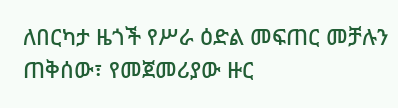ለበርካታ ዜጎች የሥራ ዕድል መፍጠር መቻሉን ጠቅሰው፣ የመጀመሪያው ዙር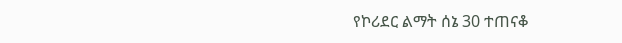የኮሪደር ልማት ሰኔ 30 ተጠናቆ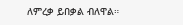ለምረቃ ይበቃል ብለዋል።